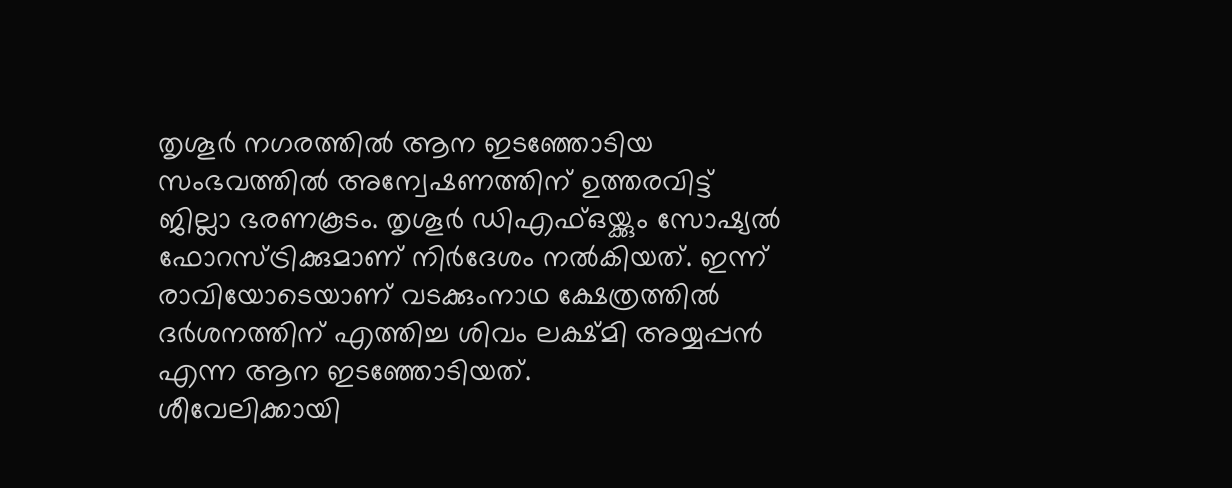തൃശൂർ നഗരത്തിൽ ആന ഇടഞ്ഞോടിയ സംഭവത്തിൽ അന്വേഷണത്തിന് ഉത്തരവിട്ട് ജില്ലാ ഭരണകൂടം. തൃശൂർ ഡിഎഫ്ഒയ്ക്കും സോഷ്യൽ ഫോറസ്ട്രിക്കുമാണ് നിർദേശം നൽകിയത്. ഇന്ന് രാവിയോടെയാണ് വടക്കുംനാഥ ക്ഷേത്രത്തിൽ ദർശനത്തിന് എത്തിച്ച ശിവം ലക്ഷ്മി അയ്യപ്പൻ എന്ന ആന ഇടഞ്ഞോടിയത്.
ശീവേലിക്കായി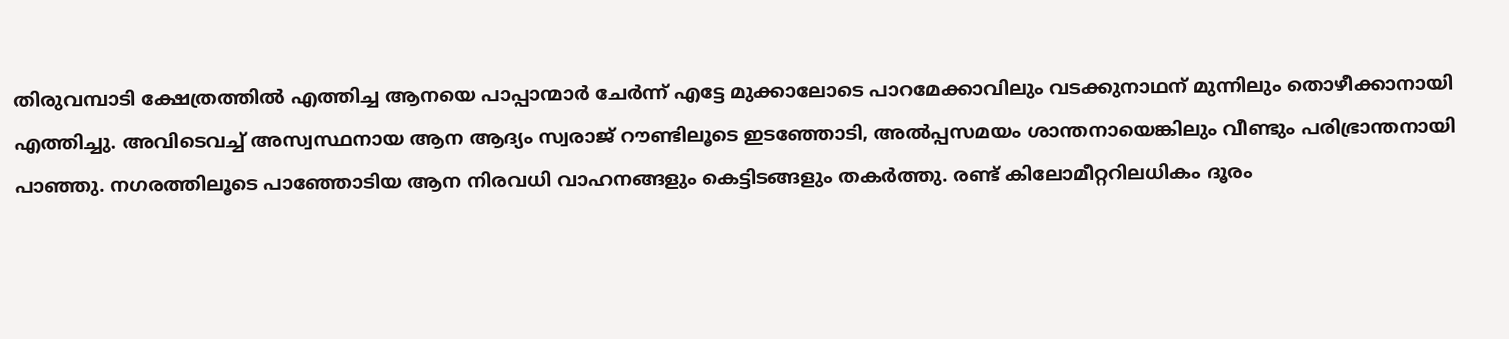തിരുവമ്പാടി ക്ഷേത്രത്തിൽ എത്തിച്ച ആനയെ പാപ്പാന്മാർ ചേർന്ന് എട്ടേ മുക്കാലോടെ പാറമേക്കാവിലും വടക്കുനാഥന് മുന്നിലും തൊഴീക്കാനായി എത്തിച്ചു. അവിടെവച്ച് അസ്വസ്ഥനായ ആന ആദ്യം സ്വരാജ് റൗണ്ടിലൂടെ ഇടഞ്ഞോടി, അൽപ്പസമയം ശാന്തനായെങ്കിലും വീണ്ടും പരിഭ്രാന്തനായി പാഞ്ഞു. നഗരത്തിലൂടെ പാഞ്ഞോടിയ ആന നിരവധി വാഹനങ്ങളും കെട്ടിടങ്ങളും തകർത്തു. രണ്ട് കിലോമീറ്ററിലധികം ദൂരം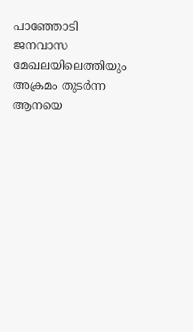പാഞ്ഞോടി ജനവാസ മേഖലയിലെത്തിയും അക്രമം തുടർന്ന ആനയെ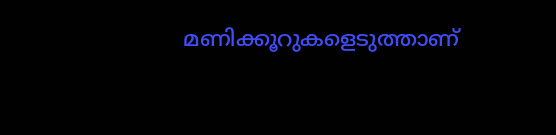മണിക്കൂറുകളെടുത്താണ്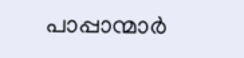പാപ്പാന്മാർ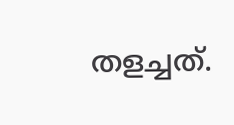തളച്ചത്.